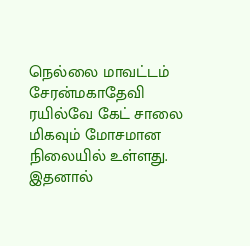நெல்லை மாவட்டம் சேரன்மகாதேவி ரயில்வே கேட் சாலை மிகவும் மோசமான நிலையில் உள்ளது. இதனால்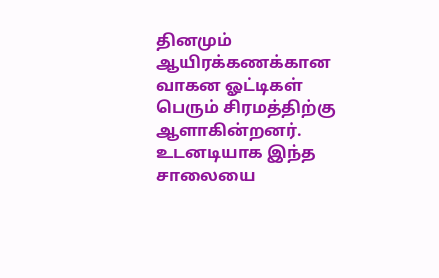தினமும் ஆயிரக்கணக்கான வாகன ஓட்டிகள் பெரும் சிரமத்திற்கு ஆளாகின்றனர். உடனடியாக இந்த சாலையை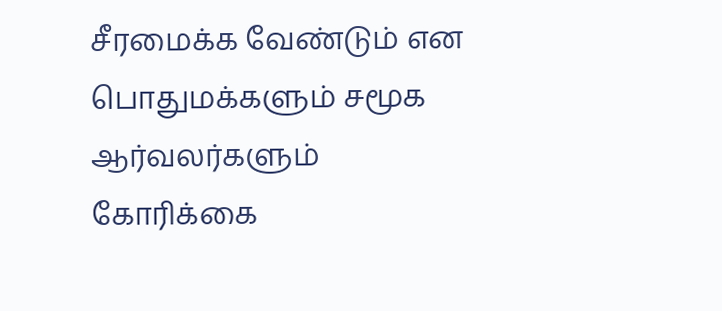சீரமைக்க வேண்டும் என பொதுமக்களும் சமூக ஆர்வலர்களும் கோரிக்கை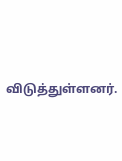விடுத்துள்ளனர்.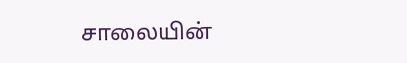சாலையின்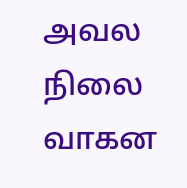அவல நிலை வாகன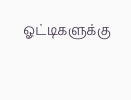ஓட்டிகளுக்கு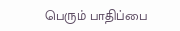பெரும் பாதிப்பை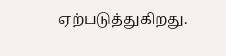ஏற்படுத்துகிறது.